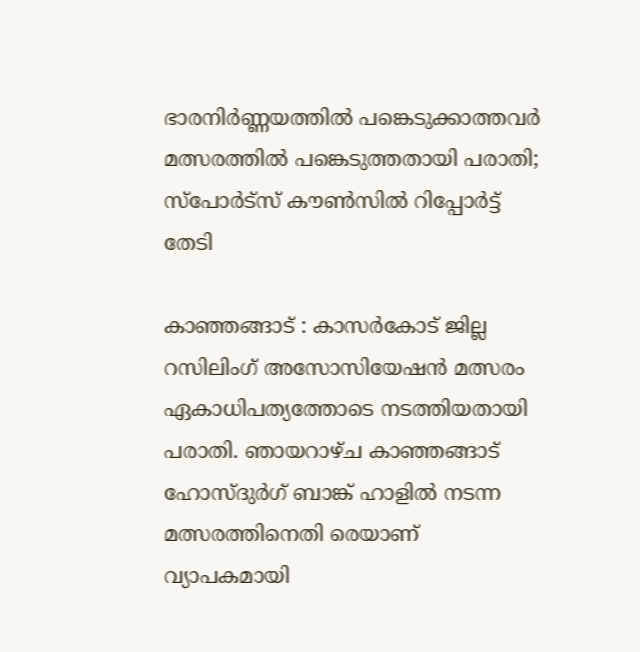ഭാരനിര്‍ണ്ണയത്തില്‍ പങ്കെടുക്കാത്തവര്‍ മത്സരത്തില്‍ പങ്കെടുത്തതായി പരാതി; സ്‌പോര്‍ട്‌സ് കൗണ്‍സില്‍ റിപ്പോര്‍ട്ട് തേടി

കാഞ്ഞങ്ങാട് : കാസര്‍കോട് ജില്ല റസിലിംഗ് അസോസിയേഷന്‍ മത്സരം ഏകാധിപത്യത്തോടെ നടത്തിയതായി പരാതി. ഞായറാഴ്ച കാഞ്ഞങ്ങാട് ഹോസ്ദുര്‍ഗ് ബാങ്ക് ഹാളില്‍ നടന്ന മത്സരത്തിനെതി രെയാണ് വ്യാപകമായി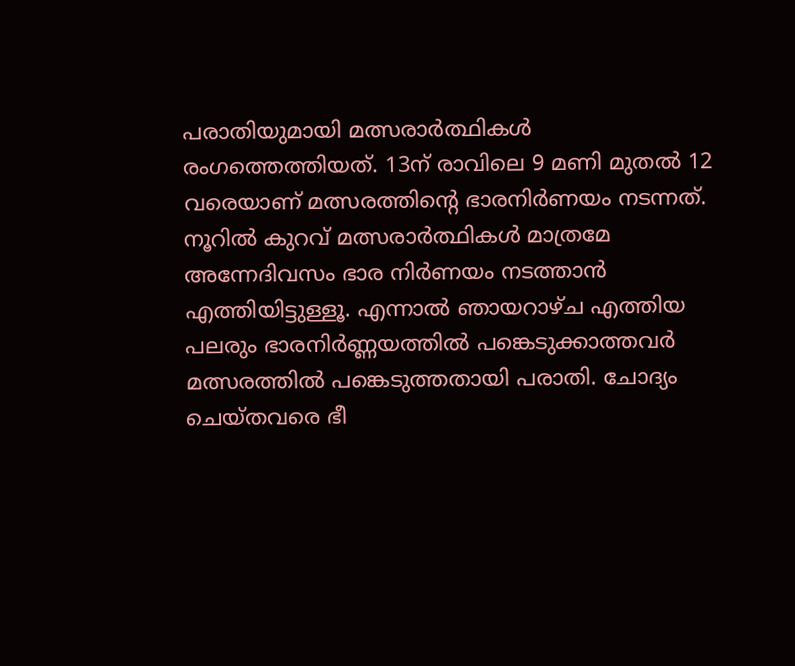പരാതിയുമായി മത്സരാര്‍ത്ഥികള്‍ രംഗത്തെത്തിയത്. 13ന് രാവിലെ 9 മണി മുതല്‍ 12 വരെയാണ് മത്സരത്തിന്റെ ഭാരനിര്‍ണയം നടന്നത്. നൂറില്‍ കുറവ് മത്സരാര്‍ത്ഥികള്‍ മാത്രമേ അന്നേദിവസം ഭാര നിര്‍ണയം നടത്താന്‍ എത്തിയിട്ടുള്ളൂ. എന്നാല്‍ ഞായറാഴ്ച എത്തിയ പലരും ഭാരനിര്‍ണ്ണയത്തില്‍ പങ്കെടുക്കാത്തവര്‍ മത്സരത്തില്‍ പങ്കെടുത്തതായി പരാതി. ചോദ്യം ചെയ്തവരെ ഭീ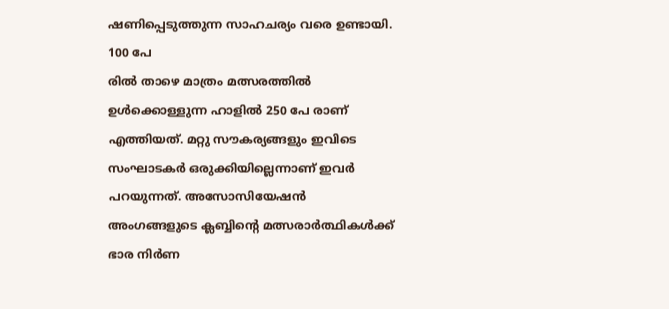ഷണിപ്പെടുത്തുന്ന സാഹചര്യം വരെ ഉണ്ടായി. 100 പേ
രില്‍ താഴെ മാത്രം മത്സരത്തില്‍ ഉള്‍ക്കൊള്ളുന്ന ഹാളില്‍ 250 പേ രാണ് എത്തിയത്. മറ്റു സൗകര്യങ്ങളും ഇവിടെ സംഘാടകര്‍ ഒരുക്കിയില്ലെന്നാണ് ഇവര്‍ പറയുന്നത്. അസോസിയേഷന്‍ അംഗങ്ങളുടെ ക്ലബ്ബിന്റെ മത്സരാര്‍ത്ഥികള്‍ക്ക് ഭാര നിര്‍ണ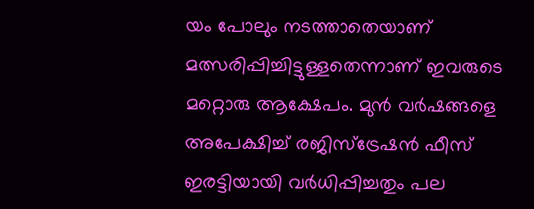യം പോലും നടത്താതെയാണ് മത്സരിപ്പിച്ചിട്ടുള്ളതെന്നാണ് ഇവരുടെ മറ്റൊരു ആക്ഷേപം. മുന്‍ വര്‍ഷങ്ങളെ അപേക്ഷിച്ച് രജിസ്‌ട്രേഷന്‍ ഫീസ് ഇരട്ടിയായി വര്‍ധിപ്പിച്ചതും പല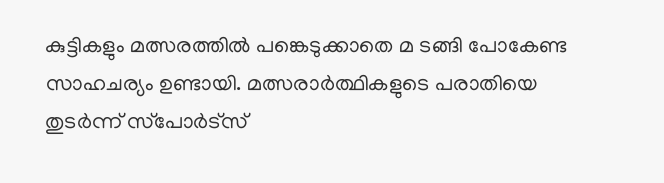കുട്ടികളും മത്സരത്തില്‍ പങ്കെടുക്കാതെ മ ടങ്ങി പോകേണ്ട സാഹചര്യം ഉണ്ടായി. മത്സരാര്‍ത്ഥികളുടെ പരാതിയെ തുടര്‍ന്ന് സ്‌പോര്‍ട്‌സ്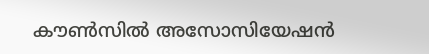കൗണ്‍സില്‍ അസോസിയേഷന്‍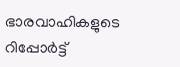ഭാരവാഹികളുടെ റിപ്പോര്‍ട്ട്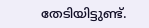തേടിയിട്ടുണ്ട്.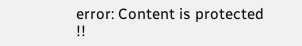error: Content is protected !!